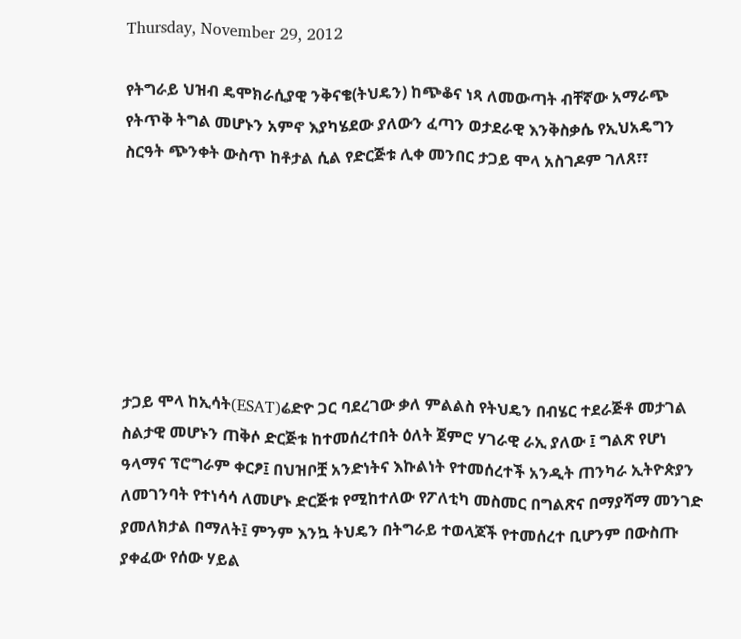Thursday, November 29, 2012

የትግራይ ህዝብ ዴሞክራሲያዊ ንቅናቄ(ትህዴን) ከጭቆና ነጻ ለመውጣት ብቸኛው አማራጭ የትጥቅ ትግል መሆኑን አምኖ እያካሄደው ያለውን ፈጣን ወታደራዊ እንቅስቃሴ የኢህአዴግን ስርዓት ጭንቀት ውስጥ ከቶታል ሲል የድርጅቱ ሊቀ መንበር ታጋይ ሞላ አስገዶም ገለጸ፣፣







ታጋይ ሞላ ከኢሳት(ESAT)ሬድዮ ጋር ባደረገው ቃለ ምልልስ የትህዴን በብሄር ተደራጅቶ መታገል ስልታዊ መሆኑን ጠቅሶ ድርጅቱ ከተመሰረተበት ዕለት ጀምሮ ሃገራዊ ራኢ ያለው ፤ ግልጽ የሆነ ዓላማና ፕሮግራም ቀርፆ፤ በህዝቦቿ አንድነትና እኩልነት የተመሰረተች አንዲት ጠንካራ ኢትዮጵያን ለመገንባት የተነሳሳ ለመሆኑ ድርጅቱ የሚከተለው የፖለቲካ መስመር በግልጽና በማያሻማ መንገድ ያመለክታል በማለት፤ ምንም እንኳ ትህዴን በትግራይ ተወላጆች የተመሰረተ ቢሆንም በውስጡ ያቀፈው የሰው ሃይል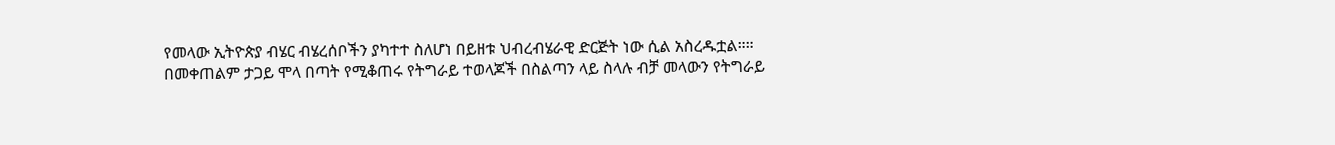የመላው ኢትዮጵያ ብሄር ብሄረሰቦችን ያካተተ ስለሆነ በይዘቱ ህብረብሄራዊ ድርጅት ነው ሲል አስረዱቷል።።
በመቀጠልም ታጋይ ሞላ በጣት የሚቆጠሩ የትግራይ ተወላጆች በስልጣን ላይ ስላሉ ብቻ መላውን የትግራይ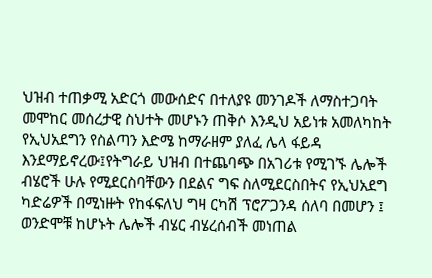ህዝብ ተጠቃሚ አድርጎ መውሰድና በተለያዩ መንገዶች ለማስተጋባት መሞከር መሰረታዊ ስህተት መሆኑን ጠቅሶ እንዲህ አይነቱ አመለካከት የኢህአደግን የስልጣን እድሜ ከማራዘም ያለፈ ሌላ ፋይዳ እንደማይኖረው፤የትግራይ ህዝብ በተጨባጭ በአገሪቱ የሚገኙ ሌሎች ብሄሮች ሁሉ የሚደርስባቸውን በደልና ግፍ ስለሚደርስበትና የኢህአደግ ካድሬዎች በሚነዙት የከፋፍለህ ግዛ ርካሽ ፕሮፖጋንዳ ሰለባ በመሆን ፤ ወንድሞቹ ከሆኑት ሌሎች ብሄር ብሄረሰብች መነጠል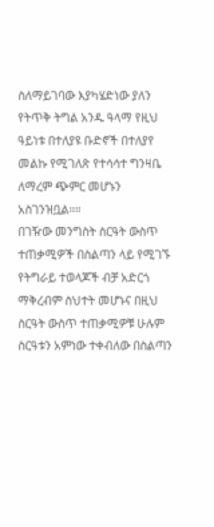ስለማይገባው እያካሄድነው ያለን የትጥቅ ትግል አንዱ ዓላማ የዚህ ዓይነቱ በተለያዩ ቡድኖች በተለያየ መልኩ የሚገለጽ የተሳሳተ ግንዛቤ ለማረም ጭምር መሆኑን አስገንዝቧል።።
በገዥው መንግስት ስርዓት ውስጥ ተጠቃሚዎች በስልጣን ላይ የሚገኙ የትግራይ ተወላጆች ብቻ አድርጎ ማቅረብም ስህተት መሆኑና በዚህ ስርዓት ውስጥ ተጠቃሚዎቹ ሁሉም ስርዓቱን አምነው ተቀብለው በስልጣን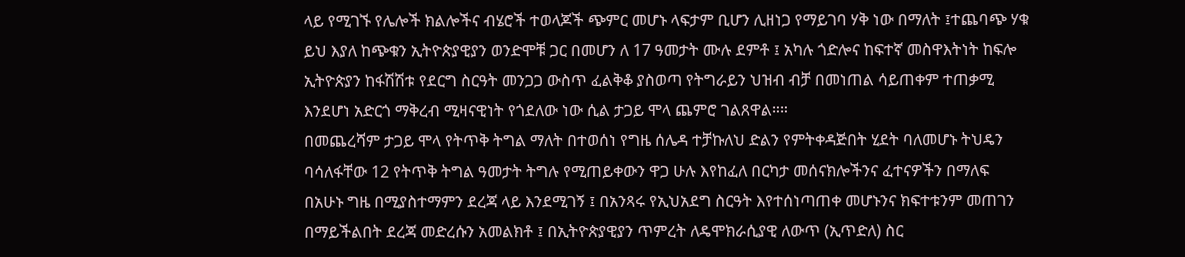ላይ የሚገኙ የሌሎች ክልሎችና ብሄሮች ተወላጆች ጭምር መሆኑ ላፍታም ቢሆን ሊዘነጋ የማይገባ ሃቅ ነው በማለት ፤ተጨባጭ ሃቁ ይህ እያለ ከጭቁን ኢትዮጵያዊያን ወንድሞቹ ጋር በመሆን ለ 17 ዓመታት ሙሉ ደምቶ ፤ አካሉ ጎድሎና ከፍተኛ መስዋእትነት ከፍሎ ኢትዮጵያን ከፋሽሽቱ የደርግ ስርዓት መንጋጋ ውስጥ ፈልቅቆ ያስወጣ የትግራይን ህዝብ ብቻ በመነጠል ሳይጠቀም ተጠቃሚ እንደሆነ አድርጎ ማቅረብ ሚዛናዊነት የጎደለው ነው ሲል ታጋይ ሞላ ጨምሮ ገልጸዋል።።
በመጨረሻም ታጋይ ሞላ የትጥቅ ትግል ማለት በተወሰነ የግዜ ሰሌዳ ተቻኩለህ ድልን የምትቀዳጅበት ሂደት ባለመሆኑ ትህዴን ባሳለፋቸው 12 የትጥቅ ትግል ዓመታት ትግሉ የሚጠይቀውን ዋጋ ሁሉ እየከፈለ በርካታ መሰናክሎችንና ፈተናዎችን በማለፍ በአሁኑ ግዜ በሚያስተማምን ደረጃ ላይ እንደሚገኝ ፤ በአንጻሩ የኢህአደግ ስርዓት እየተሰነጣጠቀ መሆኑንና ክፍተቱንም መጠገን በማይችልበት ደረጃ መድረሱን አመልክቶ ፤ በኢትዮጵያዊያን ጥምረት ለዴሞክራሲያዊ ለውጥ (ኢጥድለ) ስር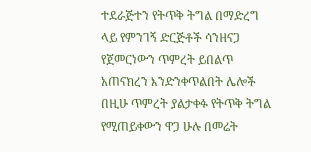ተደራጅተን የትጥቅ ትግል በማድረግ ላይ የምንገኝ ድርጅቶች ሳንዘናጋ የጀመርነውን ጥምረት ይበልጥ አጠናክረን እንድንቀጥልበት ሌሎች በዚሁ ጥምረት ያልታቀፉ የትጥቅ ትግል የሚጠይቀውን ዋጋ ሁሉ በመሬት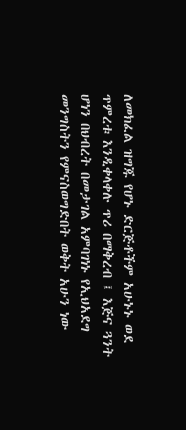ለመክፈል ዝግጁ የሆኑ ድርጅቶችም አሁኑኑ ወደ ጥምረቱ እንዲቀላቀሉ ጥሪ በማቅረብ ፤ እጅና ጓንት ሆነን በህብረት በመታገል አምባገነኑ የኢህአደግ መንግስትን የምናስወግድበት ወቅት አሁን ነው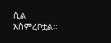ሲል አስምረቦቷል።